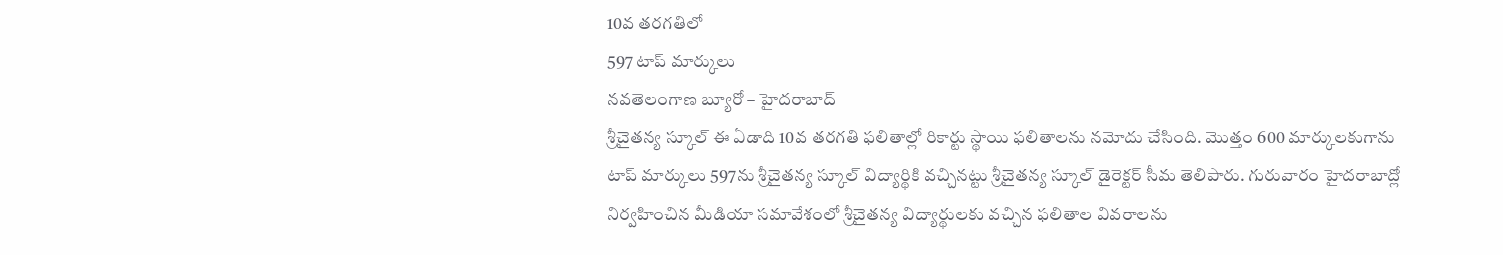10వ తరగతిలో
597 టాప్ మార్కులు
నవతెలంగాణ బ్యూరో – హైదరాబాద్
శ్రీచైతన్య స్కూల్ ఈ ఏడాది 10వ తరగతి ఫలితాల్లో రికార్టు స్థాయి ఫలితాలను నమోదు చేసింది. మొత్తం 600 మార్కులకుగాను టాప్ మార్కులు 597ను శ్రీచైతన్య స్కూల్ విద్యార్థికి వచ్చినట్టు శ్రీచైతన్య స్కూల్ డైరెక్టర్ సీమ తెలిపారు. గురువారం హైదరాబాద్లో నిర్వహించిన మీడియా సమావేశంలో శ్రీచైతన్య విద్యార్థులకు వచ్చిన ఫలితాల వివరాలను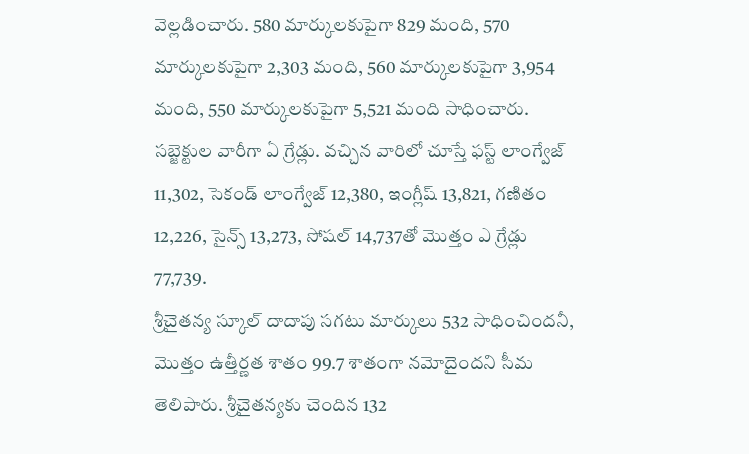వెల్లడించారు. 580 మార్కులకుపైగా 829 మంది, 570 మార్కులకుపైగా 2,303 మంది, 560 మార్కులకుపైగా 3,954 మంది, 550 మార్కులకుపైగా 5,521 మంది సాధించారు. సబ్జెక్టుల వారీగా ఏ గ్రేడ్లు. వచ్చిన వారిలో చూస్తే ఫస్ట్ లాంగ్వేజ్ 11,302, సెకండ్ లాంగ్వేజ్ 12,380, ఇంగ్లీష్ 13,821, గణితం 12,226, సైన్స్ 13,273, సోషల్ 14,737తో మొత్తం ఎ గ్రేడ్లు 77,739.
శ్రీచైతన్య స్కూల్ దాదాపు సగటు మార్కులు 532 సాధించిందనీ, మొత్తం ఉత్తీర్ణత శాతం 99.7 శాతంగా నమోదైందని సీమ తెలిపారు. శ్రీచైతన్యకు చెందిన 132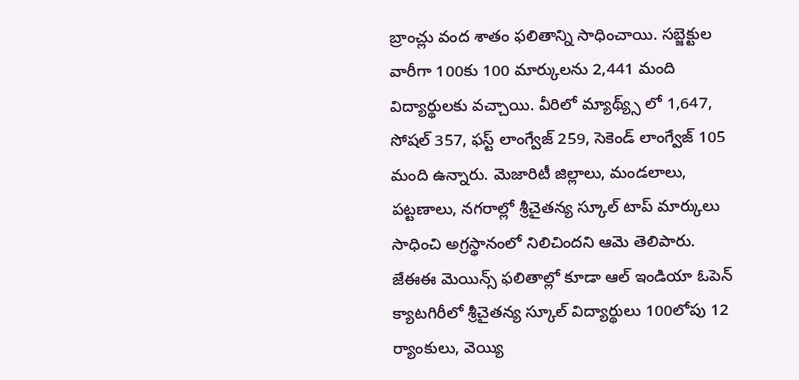బ్రాంచ్లు వంద శాతం ఫలితాన్ని సాధించాయి. సబ్జెక్టుల వారీగా 100కు 100 మార్కులను 2,441 మంది విద్యార్థులకు వచ్చాయి. వీరిలో మ్యాథ్య్స్ లో 1,647, సోషల్ 357, ఫస్ట్ లాంగ్వేజ్ 259, సెకెండ్ లాంగ్వేజ్ 105 మంది ఉన్నారు. మెజారిటీ జిల్లాలు, మండలాలు, పట్టణాలు, నగరాల్లో శ్రీచైతన్య స్కూల్ టాప్ మార్కులు సాధించి అగ్రస్థానంలో నిలిచిందని ఆమె తెలిపారు. జేఈఈ మెయిన్స్ ఫలితాల్లో కూడా ఆల్ ఇండియా ఓపెన్ క్యాటగిరీలో శ్రీచైతన్య స్కూల్ విద్యార్థులు 100లోపు 12 ర్యాంకులు, వెయ్యి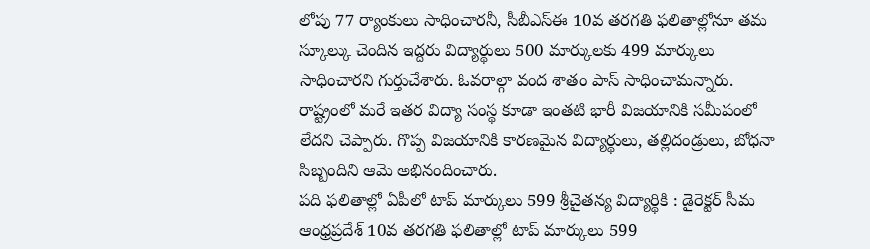లోపు 77 ర్యాంకులు సాధించారనీ, సీబీఎస్ఈ 10వ తరగతి ఫలితాల్లోనూ తమ స్కూల్కు చెందిన ఇద్దరు విద్యార్థులు 500 మార్కులకు 499 మార్కులు సాధించారని గుర్తుచేశారు. ఓవరాల్గా వంద శాతం పాస్ సాధించామన్నారు. రాష్ట్రంలో మరే ఇతర విద్యా సంస్థ కూడా ఇంతటి భారీ విజయానికి సమీపంలో లేదని చెప్పారు. గొప్ప విజయానికి కారణమైన విద్యార్థులు, తల్లిదండ్రులు, బోధనా సిబ్బందిని ఆమె అభినందించారు.
పది ఫలితాల్లో ఏపీలో టాప్ మార్కులు 599 శ్రీచైతన్య విద్యార్థికి : డైరెక్టర్ సీమ
ఆంధ్రప్రదేశ్ 10వ తరగతి ఫలితాల్లో టాప్ మార్కులు 599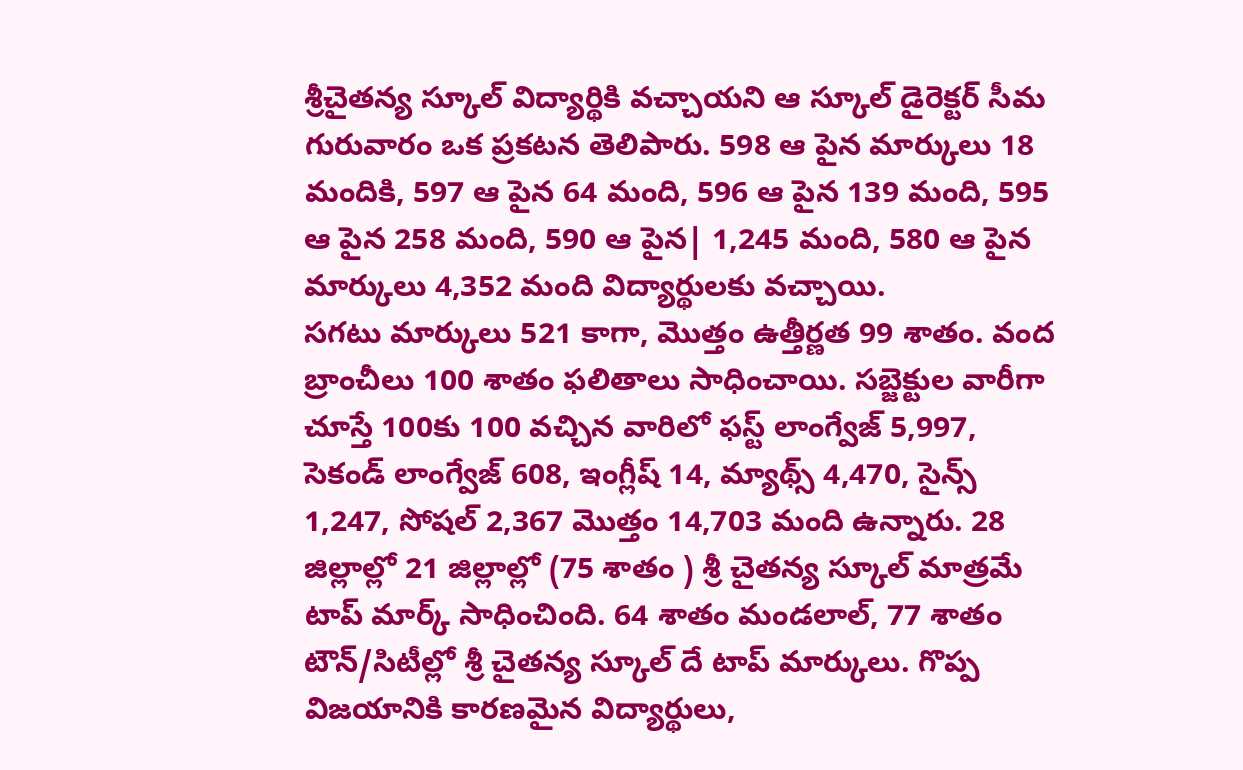శ్రీచైతన్య స్కూల్ విద్యార్థికి వచ్చాయని ఆ స్కూల్ డైరెక్టర్ సీమ గురువారం ఒక ప్రకటన తెలిపారు. 598 ఆ పైన మార్కులు 18 మందికి, 597 ఆ పైన 64 మంది, 596 ఆ పైన 139 మంది, 595 ఆ పైన 258 మంది, 590 ఆ పైన| 1,245 మంది, 580 ఆ పైన మార్కులు 4,352 మంది విద్యార్థులకు వచ్చాయి.
సగటు మార్కులు 521 కాగా, మొత్తం ఉత్తీర్ణత 99 శాతం. వంద బ్రాంచీలు 100 శాతం ఫలితాలు సాధించాయి. సబ్జెక్టుల వారీగా చూస్తే 100కు 100 వచ్చిన వారిలో ఫస్ట్ లాంగ్వేజ్ 5,997, సెకండ్ లాంగ్వేజ్ 608, ఇంగ్లీష్ 14, మ్యాథ్స్ 4,470, సైన్స్ 1,247, సోషల్ 2,367 మొత్తం 14,703 మంది ఉన్నారు. 28 జిల్లాల్లో 21 జిల్లాల్లో (75 శాతం ) శ్రీ చైతన్య స్కూల్ మాత్రమే టాప్ మార్క్ సాధించింది. 64 శాతం మండలాల్, 77 శాతం టౌన్/సిటీల్లో శ్రీ చైతన్య స్కూల్ దే టాప్ మార్కులు. గొప్ప విజయానికి కారణమైన విద్యార్థులు,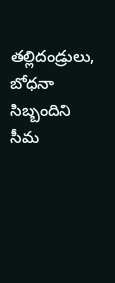తల్లిదండ్రులు, బోధనా సిబ్బందిని సీమ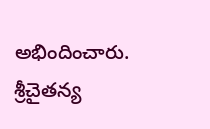అభిందించారు.
శ్రీచైతన్య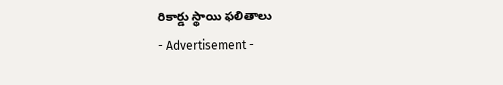రికార్డు స్థాయి ఫలితాలు
- Advertisement -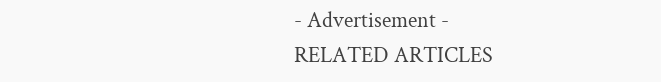- Advertisement -
RELATED ARTICLES